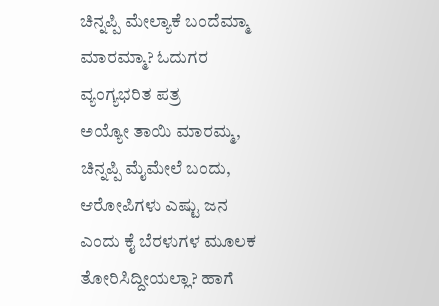ಚಿನ್ನಪ್ಪಿ ಮೇಲ್ಯಾಕೆ ಬಂದೆಮ್ಮಾ ಮಾರಮ್ಮಾ? ಓದುಗರ ವ್ಯಂಗ್ಯಭರಿತ ಪತ್ರ
ಅಯ್ಯೋ ತಾಯಿ ಮಾರಮ್ಮ, ಚಿನ್ನಪ್ಪಿ ಮೈಮೇಲೆ ಬಂದು, ಆರೋಪಿಗಳು ಎಷ್ಟು ಜನ ಎಂದು ಕೈ ಬೆರಳುಗಳ ಮೂಲಕ ತೋರಿಸಿದ್ದೀಯಲ್ಲಾ? ಹಾಗೆ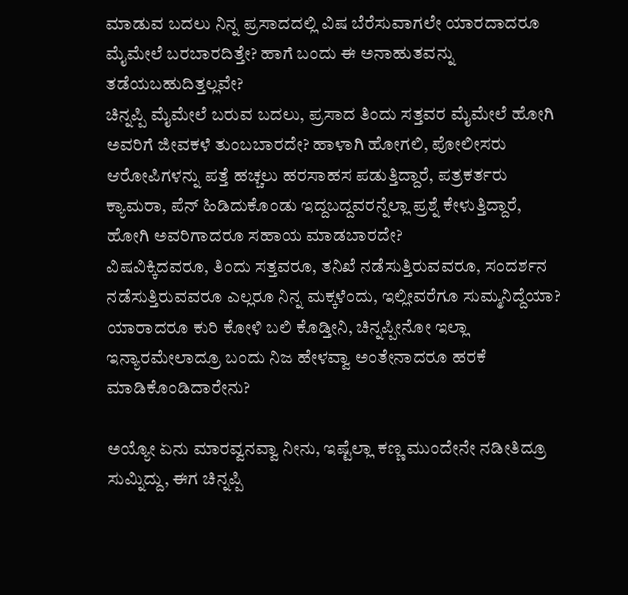ಮಾಡುವ ಬದಲು ನಿನ್ನ ಪ್ರಸಾದದಲ್ಲಿ ವಿಷ ಬೆರೆಸುವಾಗಲೇ ಯಾರದಾದರೂ ಮೈಮೇಲೆ ಬರಬಾರದಿತ್ತೇ? ಹಾಗೆ ಬಂದು ಈ ಅನಾಹುತವನ್ನು ತಡೆಯಬಹುದಿತ್ತಲ್ಲವೇ?
ಚಿನ್ನಪ್ಪಿ ಮೈಮೇಲೆ ಬರುವ ಬದಲು, ಪ್ರಸಾದ ತಿಂದು ಸತ್ತವರ ಮೈಮೇಲೆ ಹೋಗಿ ಅವರಿಗೆ ಜೀವಕಳೆ ತುಂಬಬಾರದೇ? ಹಾಳಾಗಿ ಹೋಗಲಿ, ಪೋಲೀಸರು ಆರೋಪಿಗಳನ್ನು ಪತ್ತೆ ಹಚ್ಚಲು ಹರಸಾಹಸ ಪಡುತ್ತಿದ್ದಾರೆ, ಪತ್ರಕರ್ತರು ಕ್ಯಾಮರಾ, ಪೆನ್ ಹಿಡಿದುಕೊಂಡು ಇದ್ದಬದ್ದವರನ್ನೆಲ್ಲಾ ಪ್ರಶ್ನೆ ಕೇಳುತ್ತಿದ್ದಾರೆ, ಹೋಗಿ ಅವರಿಗಾದರೂ ಸಹಾಯ ಮಾಡಬಾರದೇ?
ವಿಷವಿಕ್ಕಿದವರೂ, ತಿಂದು ಸತ್ತವರೂ, ತನಿಖೆ ನಡೆಸುತ್ತಿರುವವರೂ, ಸಂದರ್ಶನ ನಡೆಸುತ್ತಿರುವವರೂ ಎಲ್ಲರೂ ನಿನ್ನ ಮಕ್ಕಳೆಂದು, ಇಲ್ಲೀವರೆಗೂ ಸುಮ್ಮನಿದ್ದೆಯಾ? ಯಾರಾದರೂ ಕುರಿ ಕೋಳಿ ಬಲಿ ಕೊಡ್ತೀನಿ, ಚಿನ್ನಪ್ಪೀನೋ ಇಲ್ಲಾ ಇನ್ಯಾರಮೇಲಾದ್ರೂ ಬಂದು ನಿಜ ಹೇಳವ್ವಾ ಅಂತೇನಾದರೂ ಹರಕೆ ಮಾಡಿಕೊಂಡಿದಾರೇನು?

ಅಯ್ಯೋ ಏನು ಮಾರವ್ವನವ್ವಾ ನೀನು, ಇಷ್ಟೆಲ್ಲಾ ಕಣ್ಣ ಮುಂದೇನೇ ನಡೀತಿದ್ರೂ ಸುಮ್ನಿದ್ದು, ಈಗ ಚಿನ್ನಪ್ಪಿ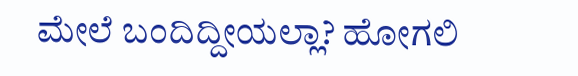ಮೇಲೆ ಬಂದಿದ್ದೀಯಲ್ಲಾ? ಹೋಗಲಿ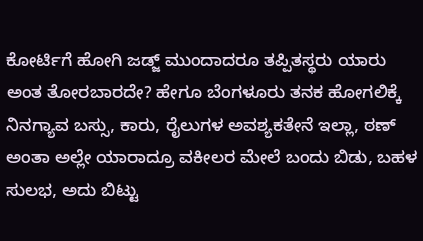ಕೋರ್ಟಿಗೆ ಹೋಗಿ ಜಡ್ಜ್ ಮುಂದಾದರೂ ತಪ್ಪಿತಸ್ಥರು ಯಾರು ಅಂತ ತೋರಬಾರದೇ? ಹೇಗೂ ಬೆಂಗಳೂರು ತನಕ ಹೋಗಲಿಕ್ಕೆ ನಿನಗ್ಯಾವ ಬಸ್ಸು, ಕಾರು, ರೈಲುಗಳ ಅವಶ್ಯಕತೇನೆ ಇಲ್ಲಾ, ಠಣ್ ಅಂತಾ ಅಲ್ಲೇ ಯಾರಾದ್ರೂ ವಕೀಲರ ಮೇಲೆ ಬಂದು ಬಿಡು, ಬಹಳ ಸುಲಭ, ಅದು ಬಿಟ್ಟು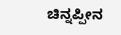ಚಿನ್ನಪ್ಪೀನ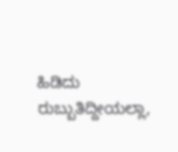ಹಿಡಿದು ರುಬ್ಬುತಿದ್ದೀಯಲ್ಲಾ,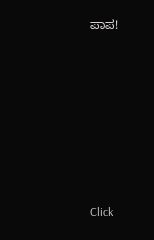ಪಾಪ!












Click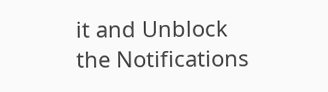it and Unblock the Notifications